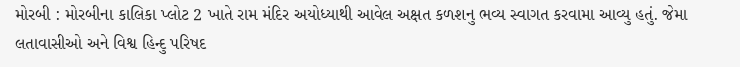મોરબી : મોરબીના કાલિકા પ્લોટ 2 ખાતે રામ મંદિર અયોધ્યાથી આવેલ અક્ષત કળશનુ ભવ્ય સ્વાગત કરવામા આવ્યુ હતું. જેમા લતાવાસીઓ અને વિશ્વ હિન્દુ પરિષદ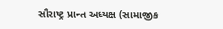સૌરાષ્ટ્ર પ્રાન્ત અધ્યક્ષ (સામાજીક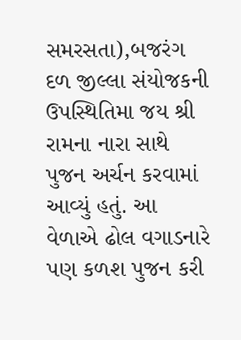સમરસતા),બજરંગ દળ જીલ્લા સંયોજકની ઉપસ્થિતિમા જય શ્રી રામના નારા સાથે પુજન અર્ચન કરવામાં આવ્યું હતું. આ વેળાએ ઢોલ વગાડનારે પણ કળશ પુજન કરી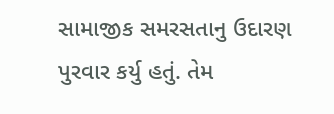સામાજીક સમરસતાનુ ઉદારણ પુરવાર કર્યુ હતું. તેમ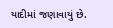યાદીમાં જણાવાયું છે.